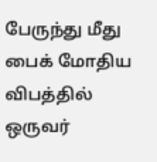பேருந்து மீது பைக் மோதிய விபத்தில் ஒருவர்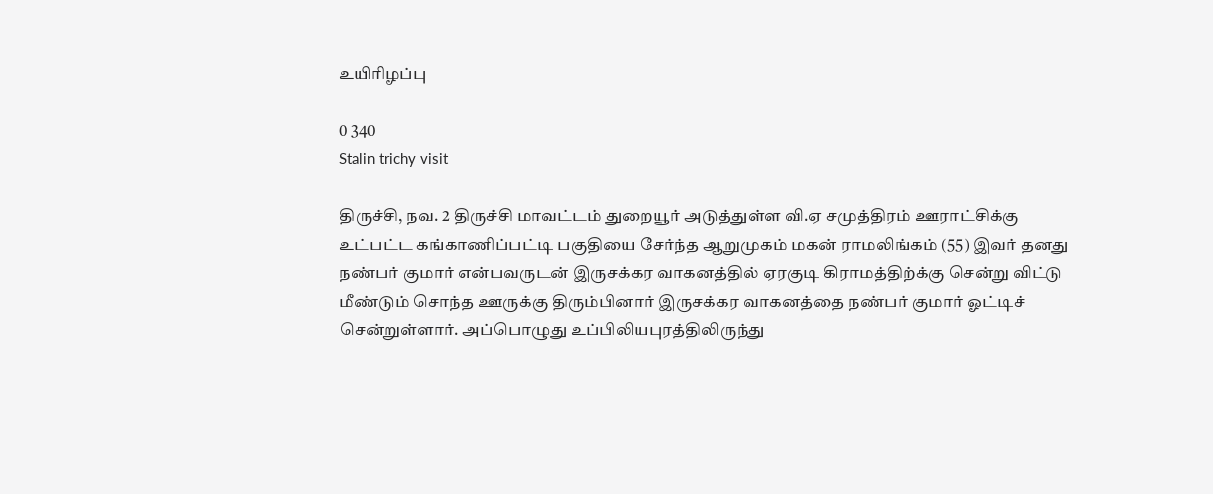உயிரிழப்பு

0 340
Stalin trichy visit

திருச்சி, நவ. 2 திருச்சி மாவட்டம் துறையூர் அடுத்துள்ள வி.ஏ சமுத்திரம் ஊராட்சிக்கு உட்பட்ட கங்காணிப்பட்டி பகுதியை சேர்ந்த ஆறுமுகம் மகன் ராமலிங்கம் (55) இவர் தனது நண்பர் குமார் என்பவருடன் இருசக்கர வாகனத்தில் ஏரகுடி கிராமத்திற்க்கு சென்று விட்டு மீண்டும் சொந்த ஊருக்கு திரும்பினார் இருசக்கர வாகனத்தை நண்பர் குமார் ஓட்டிச் சென்றுள்ளார். அப்பொழுது உப்பிலியபுரத்திலிருந்து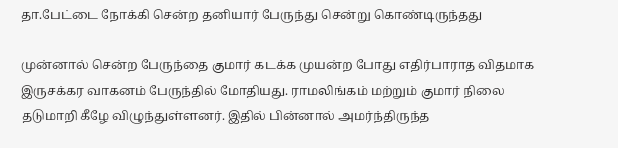தா.பேட்டை நோக்கி சென்ற தனியார் பேருந்து சென்று கொண்டிருந்தது

முன்னால் சென்ற பேருந்தை குமார் கடக்க முயன்ற போது எதிர்பாராத விதமாக இருசக்கர வாகனம் பேருந்தில் மோதியது. ராமலிங்கம் மற்றும் குமார் நிலை தடுமாறி கீழே விழுந்துள்ளனர். இதில் பின்னால் அமர்ந்திருந்த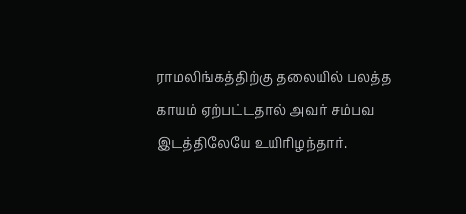ராமலிங்கத்திற்கு தலையில் பலத்த காயம் ஏற்பட்டதால் அவர் சம்பவ இடத்திலேயே உயிரிழந்தார்.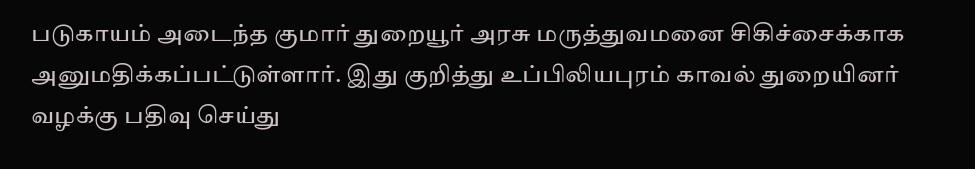படுகாயம் அடைந்த குமார் துறையூர் அரசு மருத்துவமனை சிகிச்சைக்காக அனுமதிக்கப்பட்டுள்ளார். இது குறித்து உப்பிலியபுரம் காவல் துறையினர் வழக்கு பதிவு செய்து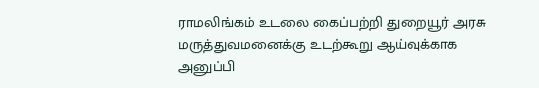ராமலிங்கம் உடலை கைப்பற்றி துறையூர் அரசு மருத்துவமனைக்கு உடற்கூறு ஆய்வுக்காக அனுப்பி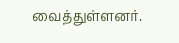வைத்துள்ளனர்.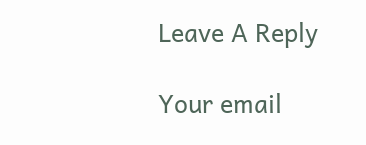Leave A Reply

Your email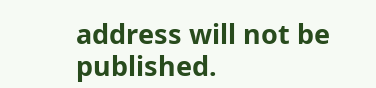address will not be published.